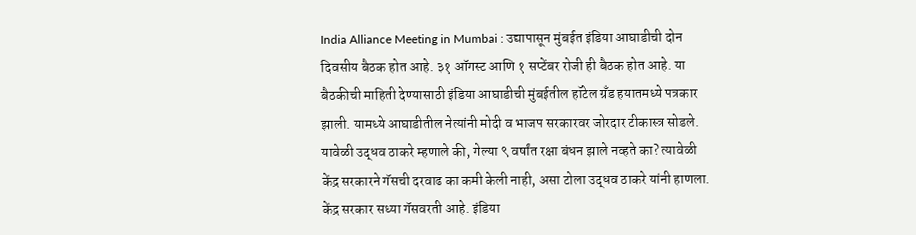India Alliance Meeting in Mumbai : उद्यापासून मुंबईत इंडिया आघाडीची दोन दिवसीय बैठक होत आहे. ३१ ऑगस्ट आणि १ सप्टेंबर रोजी ही बैठक होत आहे. या बैठकीची माहिती देण्यासाठी इंडिया आघाडीची मुंबईतील हॉटेल ग्रँड हयातमध्ये पत्रकार झाली. यामध्ये आघाडीतील नेत्यांनी मोदी व भाजप सरकारवर जोरदार टीकास्त्र सोडले. यावेळी उद्धव ठाकरे म्हणाले की, गेल्या ९ वर्षांत रक्षा बंधन झाले नव्हते का? त्यावेळी केंद्र सरकारने गॅसची दरवाढ का कमी केली नाही, असा टोला उद्धव ठाकरे यांनी हाणला. केंद्र सरकार सध्या गॅसवरती आहे. इंडिया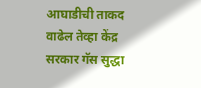आघाडीची ताकद वाढेल तेव्हा केंद्र सरकार गॅस सुद्धा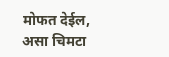मोफत देईल, असा चिमटा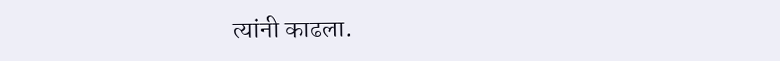त्यांनी काढला.